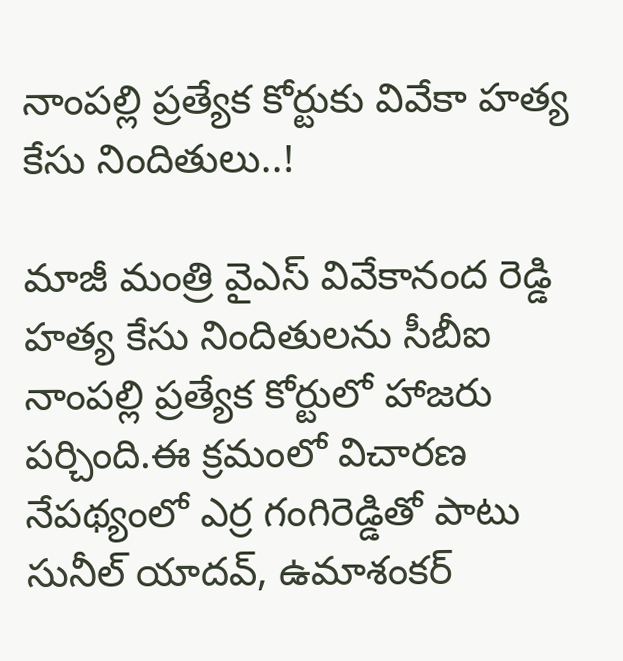నాంపల్లి ప్రత్యేక కోర్టుకు వివేకా హత్య కేసు నిందితులు..!

మాజీ మంత్రి వైఎస్ వివేకానంద రెడ్డి హత్య కేసు నిందితులను సీబీఐ నాంపల్లి ప్రత్యేక కోర్టులో హాజరు పర్చింది.ఈ క్రమంలో విచారణ నేపథ్యంలో ఎర్ర గంగిరెడ్డితో పాటు సునీల్ యాదవ్, ఉమాశంకర్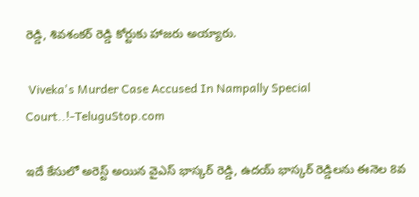రెడ్డి, శివశంకర్ రెడ్డి కోర్టుకు హాజరు అయ్యారు.

 Viveka's Murder Case Accused In Nampally Special Court..!-TeluguStop.com

ఇదే కేసులో అరెస్ట్ అయిన వైఎస్ భాస్కర్ రెడ్డి, ఉదయ్ భాస్కర్ రెడ్డిలను ఈనెల 8వ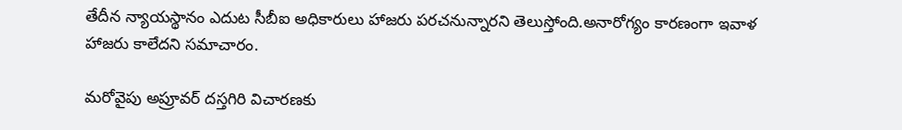తేదీన న్యాయస్థానం ఎదుట సీబీఐ అధికారులు హాజరు పరచనున్నారని తెలుస్తోంది.అనారోగ్యం కారణంగా ఇవాళ హాజరు కాలేదని సమాచారం.

మరోవైపు అప్రూవర్ దస్తగిరి విచారణకు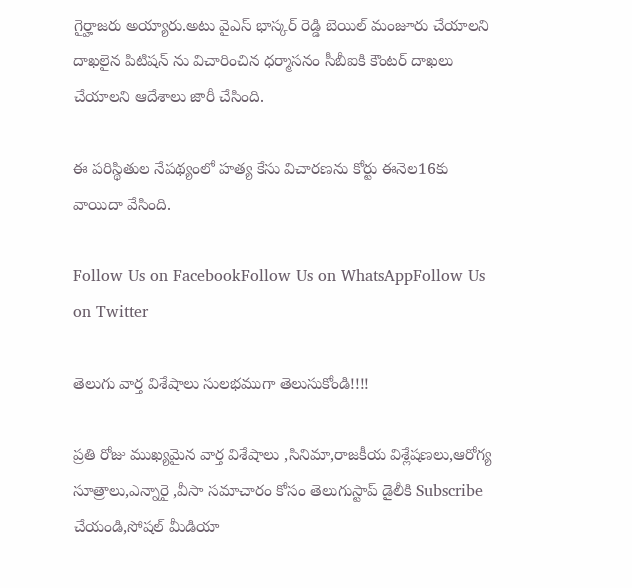గైర్హాజరు అయ్యారు.అటు వైఎస్ భాస్కర్ రెడ్డి బెయిల్ మంజూరు చేయాలని దాఖలైన పిటిషన్ ను విచారించిన ధర్మాసనం సీబీఐకి కౌంటర్ దాఖలు చేయాలని ఆదేశాలు జారీ చేసింది.

ఈ పరిస్థితుల నేపథ్యంలో హత్య కేసు విచారణను కోర్టు ఈనెల16కు వాయిదా వేసింది.

Follow Us on FacebookFollow Us on WhatsAppFollow Us on Twitter

తెలుగు వార్త విశేషాలు సులభముగా తెలుసుకోండి!!!!

ప్రతి రోజు ముఖ్యమైన వార్త విశేషాలు ,సినిమా,రాజకీయ విశ్లేషణలు,ఆరోగ్య సూత్రాలు,ఎన్నారై ,వీసా సమాచారం కోసం తెలుగుస్టాప్ డైలీకి Subscribe చేయండి,సోషల్ మీడియా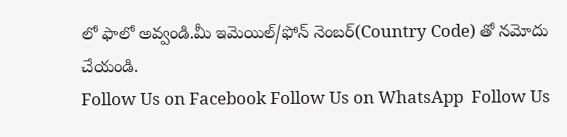లో ఫాలో అవ్వండి.మీ ఇమెయిల్/ఫోన్ నెంబర్(Country Code) తో నమోదు చేయండి.
Follow Us on Facebook Follow Us on WhatsApp  Follow Us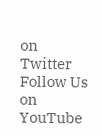on Twitter Follow Us on YouTube